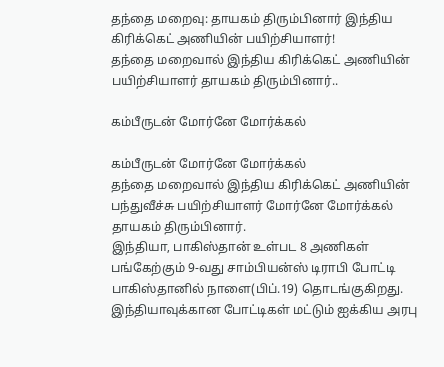தந்தை மறைவு: தாயகம் திரும்பினார் இந்திய கிரிக்கெட் அணியின் பயிற்சியாளர்!
தந்தை மறைவால் இந்திய கிரிக்கெட் அணியின் பயிற்சியாளர் தாயகம் திரும்பினார்..

கம்பீருடன் மோர்னே மோர்க்கல்

கம்பீருடன் மோர்னே மோர்க்கல்
தந்தை மறைவால் இந்திய கிரிக்கெட் அணியின் பந்துவீச்சு பயிற்சியாளர் மோர்னே மோர்க்கல் தாயகம் திரும்பினார்.
இந்தியா, பாகிஸ்தான் உள்பட 8 அணிகள் பங்கேற்கும் 9-வது சாம்பியன்ஸ் டிராபி போட்டி பாகிஸ்தானில் நாளை(பிப்.19) தொடங்குகிறது. இந்தியாவுக்கான போட்டிகள் மட்டும் ஐக்கிய அரபு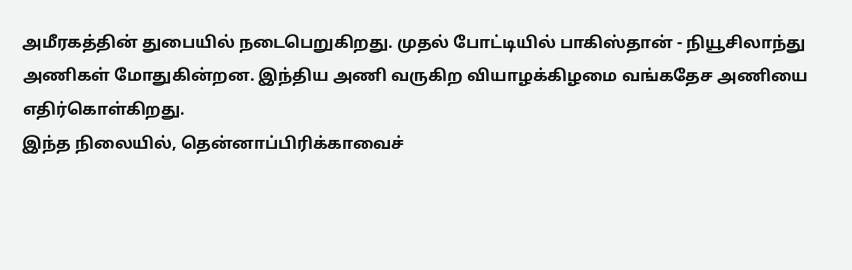அமீரகத்தின் துபையில் நடைபெறுகிறது. முதல் போட்டியில் பாகிஸ்தான் - நியூசிலாந்து அணிகள் மோதுகின்றன. இந்திய அணி வருகிற வியாழக்கிழமை வங்கதேச அணியை எதிர்கொள்கிறது.
இந்த நிலையில், தென்னாப்பிரிக்காவைச்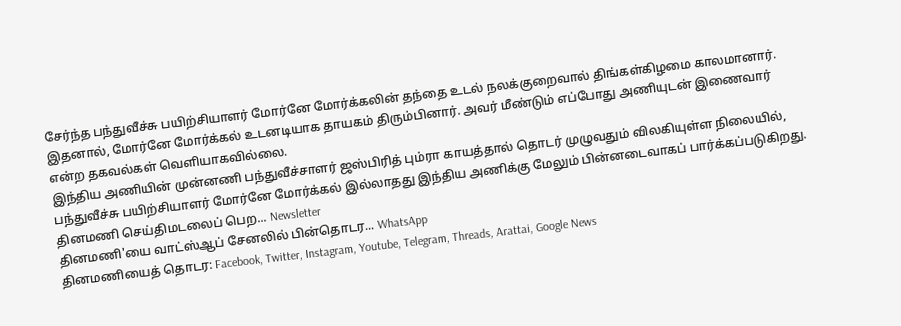சேர்ந்த பந்துவீச்சு பயிற்சியாளர் மோர்னே மோர்க்கலின் தந்தை உடல் நலக்குறைவால் திங்கள்கிழமை காலமானார். இதனால், மோர்னே மோர்க்கல் உடனடியாக தாயகம் திரும்பினார். அவர் மீண்டும் எப்போது அணியுடன் இணைவார் என்ற தகவல்கள் வெளியாகவில்லை.
இந்திய அணியின் முன்னணி பந்துவீச்சாளர் ஜஸ்பிரித் பும்ரா காயத்தால் தொடர் முழுவதும் விலகியுள்ள நிலையில், பந்துவீச்சு பயிற்சியாளர் மோர்னே மோர்க்கல் இல்லாதது இந்திய அணிக்கு மேலும் பின்னடைவாகப் பார்க்கப்படுகிறது.
தினமணி செய்திமடலைப் பெற... Newsletter
தினமணி'யை வாட்ஸ்ஆப் சேனலில் பின்தொடர... WhatsApp
தினமணியைத் தொடர: Facebook, Twitter, Instagram, Youtube, Telegram, Threads, Arattai, Google News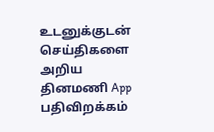உடனுக்குடன் செய்திகளை அறிய தினமணி App பதிவிறக்கம்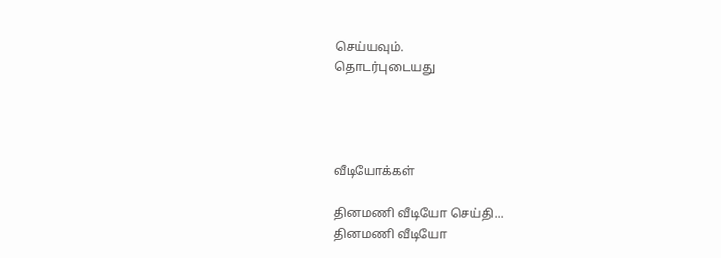செய்யவும்.
தொடர்புடையது




வீடியோக்கள்

தினமணி வீடியோ செய்தி...
தினமணி வீடியோ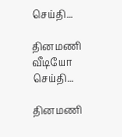செய்தி...

தினமணி வீடியோ செய்தி...

தினமணி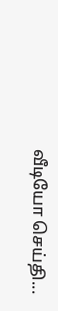வீடியோ செய்தி...